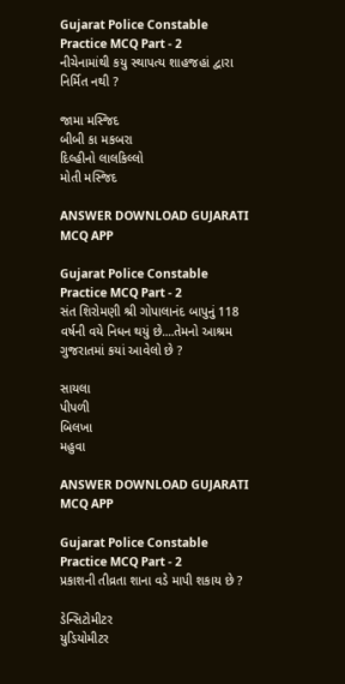Gujarat Police Constable Practice MCQ Part - 2
નીચેનામાંથી કયુ સ્થાપત્ય શાહજહાં દ્વારા નિર્મિત નથી ?

જામા મસ્જિદ
બીબી કા મકબરા
દિલ્હીનો લાલકિલ્લો
મોતી મસ્જિદ

ANSWER DOWNLOAD GUJARATI MCQ APP

Gujarat Police Constable Practice MCQ Part - 2
સંત શિરોમણી શ્રી ગોપાલાનંદ બાપુનું 118 વર્ષની વયે નિધન થયું છે....તેમનો આશ્રમ ગુજરાતમાં કયાં આવેલો છે ?

સાયલા
પીપળી
બિલખા
મહુવા

ANSWER DOWNLOAD GUJARATI MCQ APP

Gujarat Police Constable Practice MCQ Part - 2
પ્રકાશની તીવ્રતા શાના વડે માપી શકાય છે ?

ડેન્સિટોમીટર
યુડિયોમીટર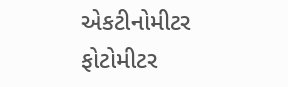એકટીનોમીટર
ફોટોમીટર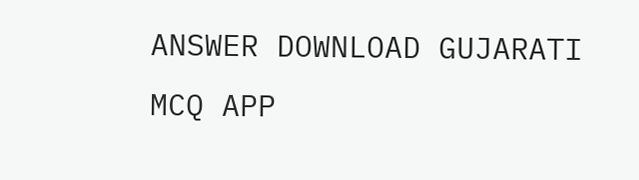ANSWER DOWNLOAD GUJARATI MCQ APP